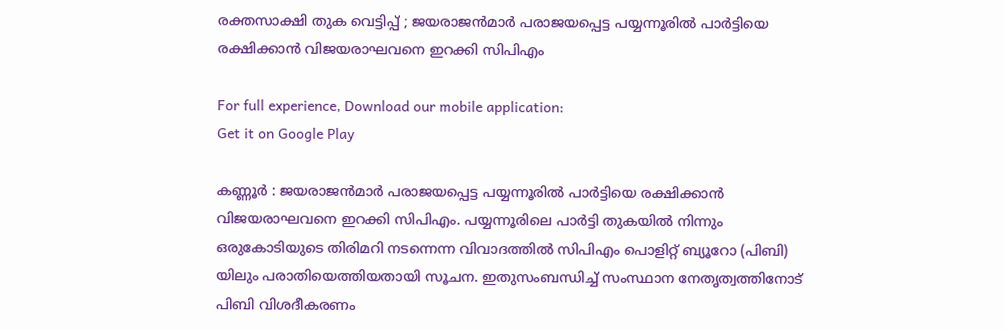രക്തസാക്ഷി തുക വെട്ടിപ്പ് ; ജയരാജന്‍മാര്‍ പരാജയപ്പെട്ട പയ്യന്നൂരില്‍ പാര്‍ട്ടിയെ രക്ഷിക്കാന്‍ വിജയരാഘവനെ ഇറക്കി സിപിഎം

For full experience, Download our mobile application:
Get it on Google Play

കണ്ണൂര്‍ : ജയരാജന്‍മാര്‍ പരാജയപ്പെട്ട പയ്യന്നൂരില്‍ പാര്‍ട്ടിയെ രക്ഷിക്കാന്‍ വിജയരാഘവനെ ഇറക്കി സിപിഎം. പയ്യന്നൂരിലെ പാര്‍ട്ടി തുകയില്‍ നിന്നും ഒരുകോടിയുടെ തിരിമറി നടന്നെന്ന വിവാദത്തില്‍ സിപിഎം പൊളിറ്റ് ബ്യൂറോ (പിബി) യിലും പരാതിയെത്തിയതായി സൂചന. ഇതുസംബന്ധിച്ച്‌ സംസ്ഥാന നേതൃത്വത്തിനോട് പിബി വിശദീകരണം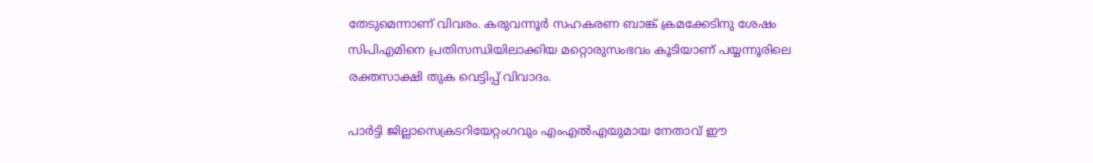തേടുമെന്നാണ് വിവരം. കരുവന്നൂര്‍ സഹകരണ ബാങ്ക് ക്രമക്കേടിനു ശേഷം സിപിഎമിനെ പ്രതിസന്ധിയിലാക്കിയ മറ്റൊരുസംഭവം കൂടിയാണ് പയ്യന്നൂരിലെ രക്തസാക്ഷി തുക വെട്ടിപ്പ് വിവാദം.

പാര്‍ട്ടി ജില്ലാസെക്രടറിയേറ്റംഗവും എംഎല്‍എയുമായ നേതാവ് ഈ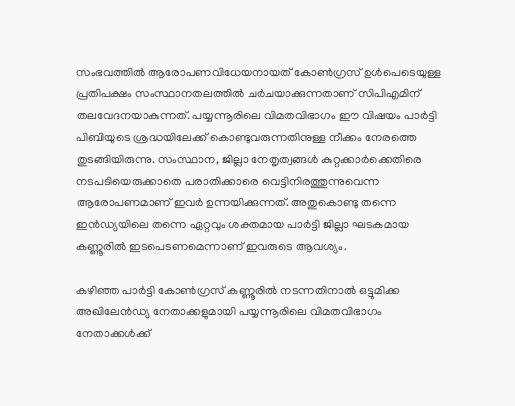സംഭവത്തില്‍ ആരോപണവിധേയനായത് കോണ്‍ഗ്രസ് ഉള്‍പെടെയുള്ള പ്രതിപക്ഷം സംസ്ഥാനതലത്തില്‍ ചര്‍ചയാക്കുന്നതാണ് സിപിഎമിന് തലവേദനയാകുന്നത്. പയ്യന്നൂരിലെ വിമതവിഭാഗം ഈ വിഷയം പാര്‍ട്ടി പിബിയുടെ ശ്രദ്ധയിലേക്ക് കൊണ്ടുവരുന്നതിനുള്ള നീക്കം നേരത്തെ തുടങ്ങിയിരുന്നു. സംസ്ഥാന, ജില്ലാ നേതൃത്വങ്ങള്‍ കുറ്റക്കാര്‍ക്കെതിരെ നടപടിയെരുക്കാതെ പരാതിക്കാരെ വെട്ടിനിരത്തുന്നുവെന്ന ആരോപണമാണ് ഇവര്‍ ഉന്നയിക്കുന്നത്. അതുകൊണ്ടു തന്നെ ഇന്‍ഡ്യയിലെ തന്നെ ഏറ്റവും ശക്തമായ പാര്‍ട്ടി ജില്ലാ ഘടകമായ കണ്ണൂരില്‍ ഇടപെടണമെന്നാണ് ഇവരുടെ ആവശ്യം.

കഴിഞ്ഞ പാര്‍ട്ടി കോണ്‍ഗ്രസ് കണ്ണൂരില്‍ നടന്നതിനാല്‍ ഒട്ടുമിക്ക അഖിലേന്‍ഡ്യ നേതാക്കളുമായി പയ്യന്നൂരിലെ വിമതവിഭാഗം നേതാക്കള്‍ക്ക്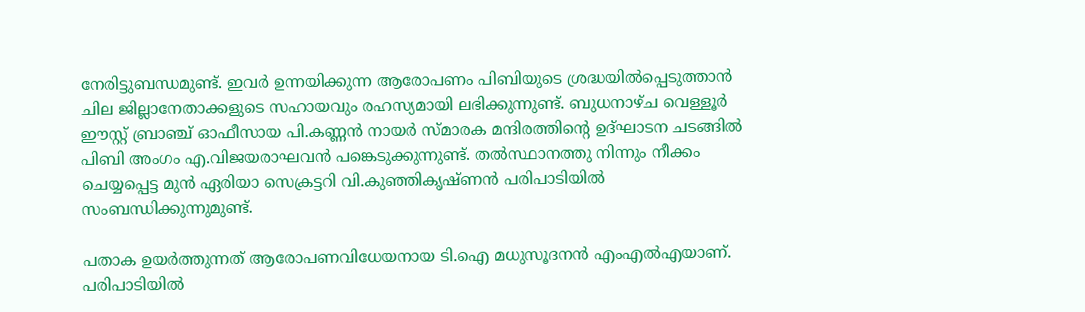നേരിട്ടുബന്ധമുണ്ട്. ഇവര്‍ ഉന്നയിക്കുന്ന ആരോപണം പിബിയുടെ ശ്രദ്ധയില്‍പ്പെടുത്താന്‍ ചില ജില്ലാനേതാക്കളുടെ സഹായവും രഹസ്യമായി ലഭിക്കുന്നുണ്ട്. ബുധനാഴ്ച വെള്ളൂര്‍ ഈസ്റ്റ് ബ്രാഞ്ച് ഓഫീസായ പി.കണ്ണന്‍ നായര്‍ സ്മാരക മന്ദിരത്തിന്റെ ഉദ്ഘാടന ചടങ്ങില്‍ പിബി അംഗം എ.വിജയരാഘവന്‍ പങ്കെടുക്കുന്നുണ്ട്. തല്‍സ്ഥാനത്തു നിന്നും നീക്കം ചെയ്യപ്പെട്ട മുന്‍ ഏരിയാ സെക്രട്ടറി വി.കുഞ്ഞികൃഷ്ണന്‍ പരിപാടിയില്‍ സംബന്ധിക്കുന്നുമുണ്ട്.

പതാക ഉയര്‍ത്തുന്നത് ആരോപണവിധേയനായ ടി.ഐ മധുസൂദനന്‍ എംഎല്‍എയാണ്. പരിപാടിയില്‍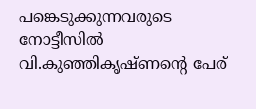പങ്കെടുക്കുന്നവരുടെ നോട്ടീസില്‍ വി.കുഞ്ഞികൃഷ്ണന്റെ പേര്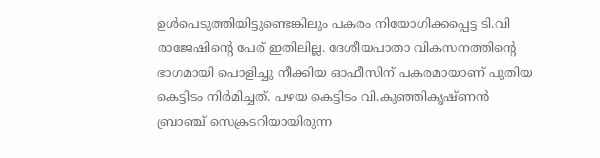ഉള്‍പെടുത്തിയിട്ടുണ്ടെങ്കിലും പകരം നിയോഗിക്കപ്പെട്ട ടി.വി രാജേഷിന്റെ പേര് ഇതിലില്ല. ദേശീയപാതാ വികസനത്തിന്റെ ഭാഗമായി പൊളിച്ചു നീക്കിയ ഓഫീസിന് പകരമായാണ് പുതിയ കെട്ടിടം നിര്‍മിച്ചത്. പഴയ കെട്ടിടം വി.കുഞ്ഞികൃഷ്ണന്‍ ബ്രാഞ്ച് സെക്രടറിയായിരുന്ന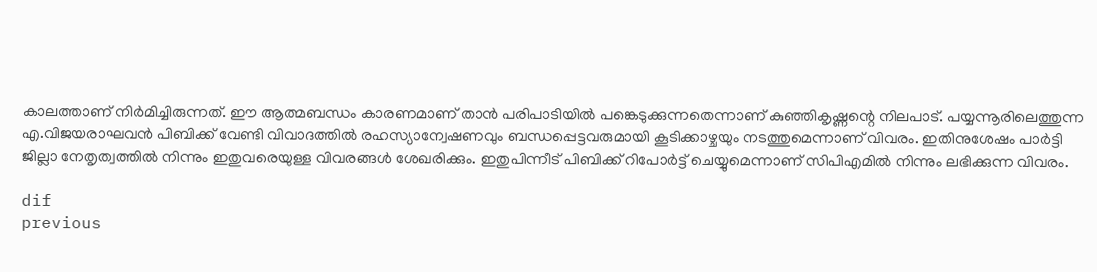കാലത്താണ് നിര്‍മിച്ചിരുന്നത്. ഈ ആത്മബന്ധം കാരണമാണ് താന്‍ പരിപാടിയില്‍ പങ്കെടുക്കുന്നതെന്നാണ് കുഞ്ഞികൃഷ്ണന്റെ നിലപാട്. പയ്യന്നൂരിലെത്തുന്ന എ.വിജയരാഘവന്‍ പിബിക്ക് വേണ്ടി വിവാദത്തില്‍ രഹസ്യാന്വേഷണവും ബന്ധപ്പെട്ടവരുമായി കൂടിക്കാഴ്ചയും നടത്തുമെന്നാണ് വിവരം. ഇതിനുശേഷം പാര്‍ട്ടി ജില്ലാ നേതൃത്വത്തില്‍ നിന്നും ഇതുവരെയുള്ള വിവരങ്ങള്‍ ശേഖരിക്കും. ഇതുപിന്നീട് പിബിക്ക് റിപോര്‍ട്ട് ചെയ്യുമെന്നാണ് സിപിഎമില്‍ നിന്നും ലഭിക്കുന്ന വിവരം.

dif
previous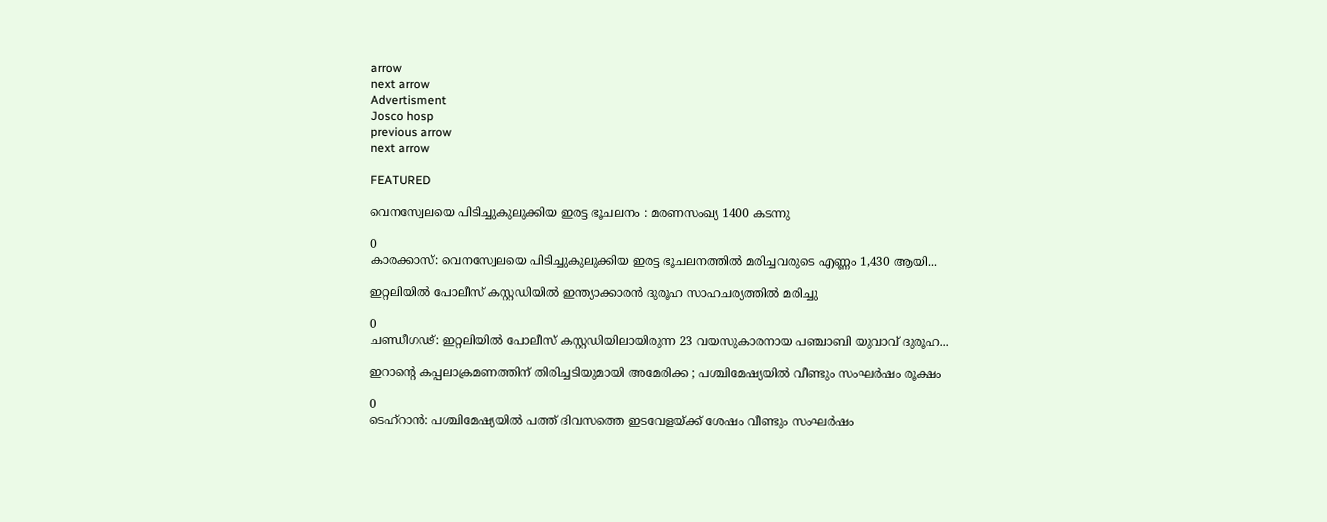arrow
next arrow
Advertisment
Josco hosp
previous arrow
next arrow

FEATURED

വെനസ്വേലയെ പിടിച്ചുകുലുക്കിയ ഇരട്ട ഭൂചലനം : മരണസംഖ്യ 1400 കടന്നു

0
കാരക്കാസ്: വെനസ്വേലയെ പിടിച്ചുകുലുക്കിയ ഇരട്ട ഭൂചലനത്തിൽ മരിച്ചവരുടെ എണ്ണം 1,430 ആയി...

ഇറ്റലിയിൽ പോലീസ് കസ്റ്റഡിയിൽ ഇന്ത്യാക്കാരൻ ദുരൂഹ സാഹചര്യത്തിൽ മരിച്ചു

0
ചണ്ഡീഗഢ്: ഇറ്റലിയിൽ പോലീസ് കസ്റ്റഡിയിലായിരുന്ന 23 വയസുകാരനായ പഞ്ചാബി യുവാവ് ദുരൂഹ...

ഇറാന്റെ കപ്പലാക്രമണത്തിന് തിരിച്ചടിയുമായി അമേരിക്ക ; പശ്ചിമേഷ്യയിൽ വീണ്ടും സംഘർഷം രൂക്ഷം

0
ടെഹ്റാൻ: പശ്ചിമേഷ്യയിൽ പത്ത് ദിവസത്തെ ഇടവേളയ്ക്ക് ശേഷം വീണ്ടും സംഘർഷം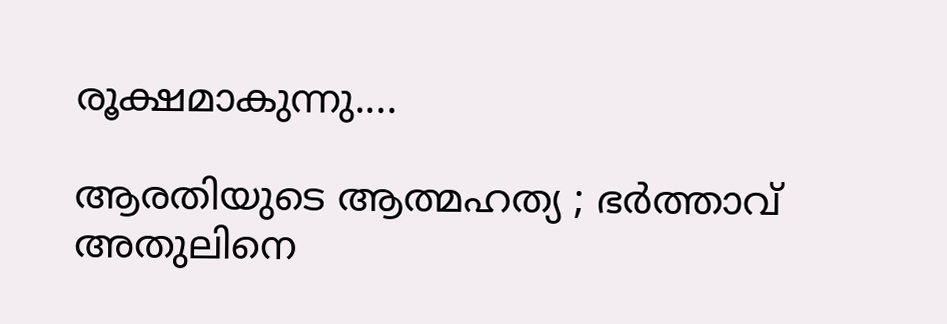രൂക്ഷമാകുന്നു....

ആരതിയുടെ ആത്മഹത്യ ; ഭർത്താവ് അതുലിനെ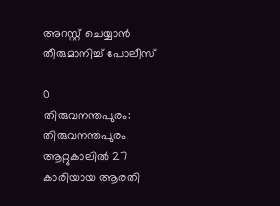അറസ്റ്റ് ചെയ്യാൻ തീരുമാനിച്ച് പോലീസ്

0
തിരുവനന്തപുരം: തിരുവനന്തപുരം ആറ്റുകാലിൽ 27 കാരിയായ ആരതി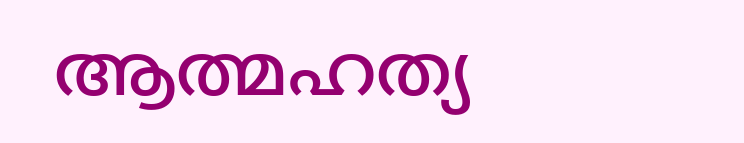ആത്മഹത്യ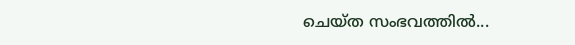ചെയ്ത സംഭവത്തില്‍...